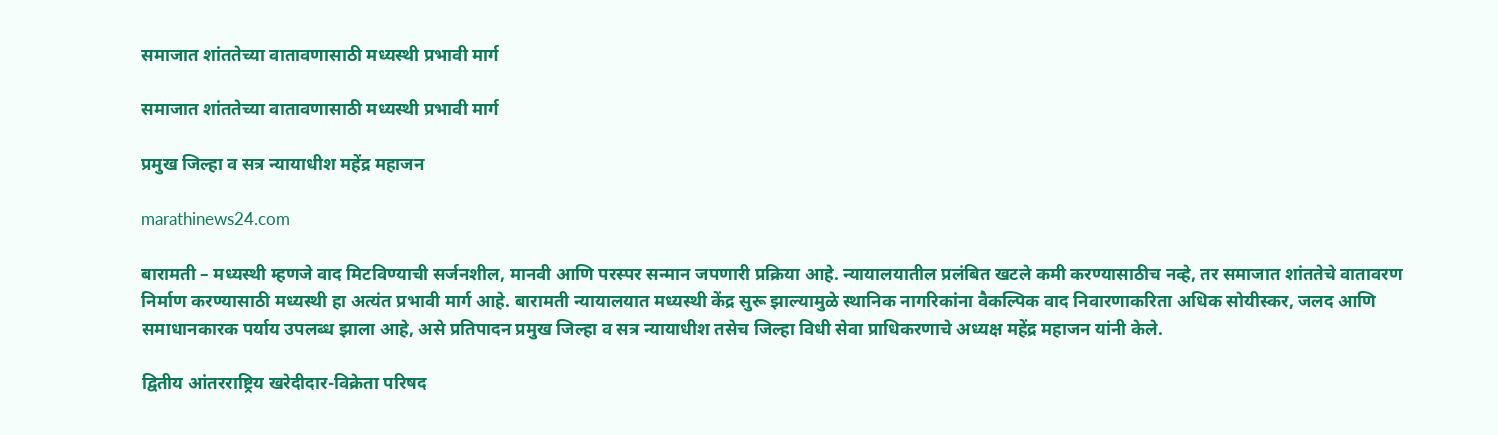समाजात शांततेच्या वातावणासाठी मध्यस्थी प्रभावी मार्ग

समाजात शांततेच्या वातावणासाठी मध्यस्थी प्रभावी मार्ग

प्रमुख जिल्हा व सत्र न्यायाधीश महेंद्र महाजन

marathinews24.com

बारामती – मध्यस्थी म्हणजे वाद मिटविण्याची सर्जनशील, मानवी आणि परस्पर सन्मान जपणारी प्रक्रिया आहे. न्यायालयातील प्रलंबित खटले कमी करण्यासाठीच नव्हे, तर समाजात शांततेचे वातावरण निर्माण करण्यासाठी मध्यस्थी हा अत्यंत प्रभावी मार्ग आहे. बारामती न्यायालयात मध्यस्थी केंद्र सुरू झाल्यामुळे स्थानिक नागरिकांना वैकल्पिक वाद निवारणाकरिता अधिक सोयीस्कर, जलद आणि समाधानकारक पर्याय उपलब्ध झाला आहे, असे प्रतिपादन प्रमुख जिल्हा व सत्र न्यायाधीश तसेच जिल्हा विधी सेवा प्राधिकरणाचे अध्यक्ष महेंद्र महाजन यांनी केले.

द्वितीय आंतरराष्ट्रिय खरेदीदार-विक्रेता परिषद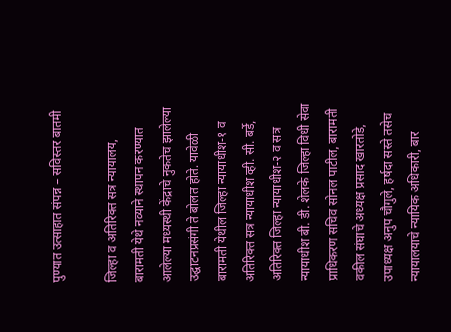पुण्यात उत्साहात संपन्न – सविस्तर बातमी

जिल्हा व अतिरिक्त सत्र न्यायालय, बारामती येथे नव्याने स्थापन करण्यात आलेल्या मध्यस्थी केंद्राचे नुकतेच झालेल्या उद्घाटनप्रसंगी ते बोलत होते. यावेळी बारामती येथील जिल्हा न्यायाधीश-१ व अतिरिक्त सत्र न्यायाधीश व्ही. सी. बर्डे, अतिरिक्त जिल्हा न्यायाधीश-२ व सत्र न्यायाधीश बी. डी. शेलके जिल्हा विधी सेवा प्राधिकरण सचिव सोनल पाटील, बारामती वकील संघाचे अध्यक्ष प्रसाद खारतोडे, उपाध्यक्ष अनुप चौगुले, हर्षदा सस्ते तसेच न्यायालयाचे न्यायिक अधिकारी, बार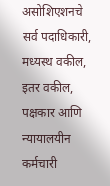असोशिएशनचे सर्व पदाधिकारी, मध्यस्थ वकील, इतर वकील, पक्षकार आणि न्यायालयीन कर्मचारी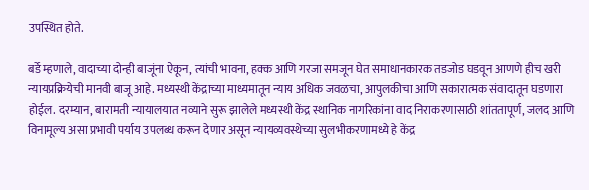उपस्थित होते.

बर्डे म्हणाले, वादाच्या दोन्ही बाजूंना ऐकून, त्यांची भावना, हक्क आणि गरजा समजून घेत समाधानकारक तडजोड घडवून आणणे हीच खरी न्यायप्रक्रियेची मानवी बाजू आहे. मध्यस्थी केंद्राच्या माध्यमातून न्याय अधिक जवळचा, आपुलकीचा आणि सकारात्मक संवादातून घडणारा होईल. दरम्यान, बारामती न्यायालयात नव्याने सुरू झालेले मध्यस्थी केंद्र स्थानिक नागरिकांना वाद निराकरणासाठी शांततापूर्ण, जलद आणि विनामूल्य असा प्रभावी पर्याय उपलब्ध करून देणार असून न्यायव्यवस्थेच्या सुलभीकरणामध्ये हे केंद्र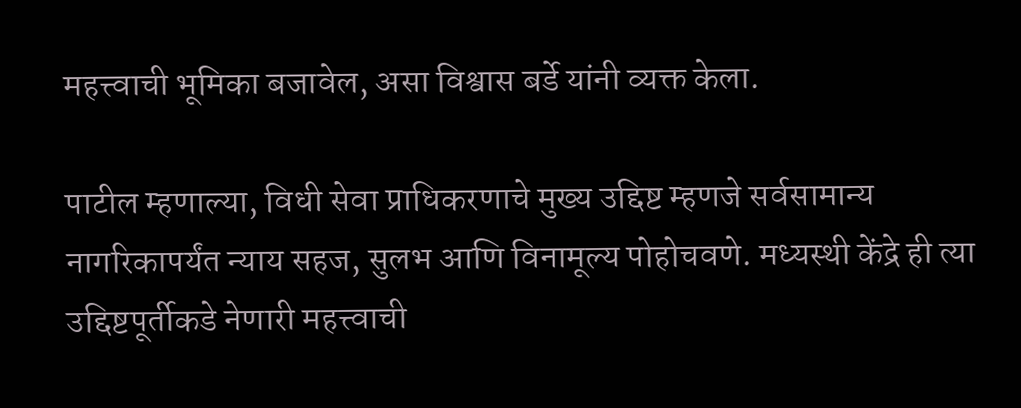महत्त्वाची भूमिका बजावेल, असा विश्वास बर्डे यांनी व्यक्त केला.

पाटील म्हणाल्या, विधी सेवा प्राधिकरणाचे मुख्य उद्दिष्ट म्हणजे सर्वसामान्य नागरिकापर्यंत न्याय सहज, सुलभ आणि विनामूल्य पोहोचवणे. मध्यस्थी केंद्रे ही त्या उद्दिष्टपूर्तीकडे नेणारी महत्त्वाची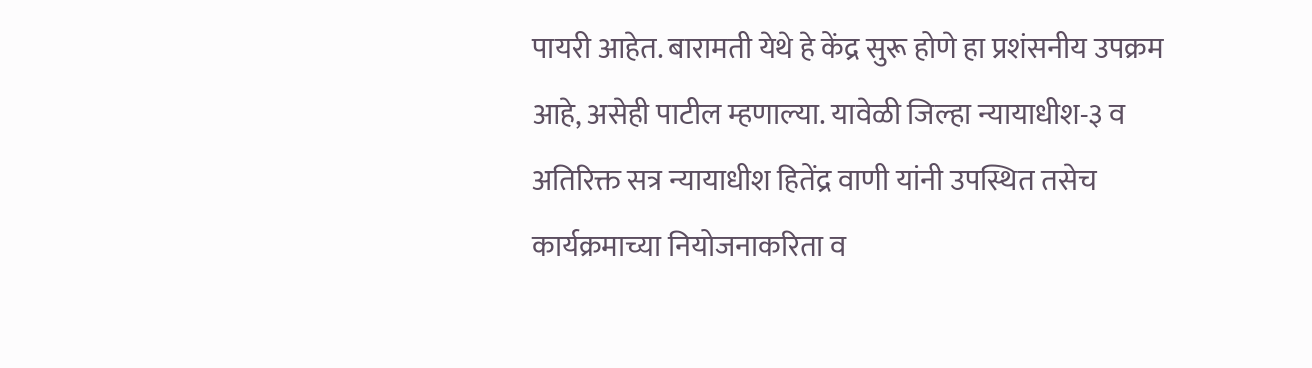पायरी आहेत. बारामती येथे हे केंद्र सुरू होणे हा प्रशंसनीय उपक्रम आहे, असेही पाटील म्हणाल्या. यावेळी जिल्हा न्यायाधीश-३ व अतिरिक्त सत्र न्यायाधीश हितेंद्र वाणी यांनी उपस्थित तसेच कार्यक्रमाच्या नियोजनाकरिता व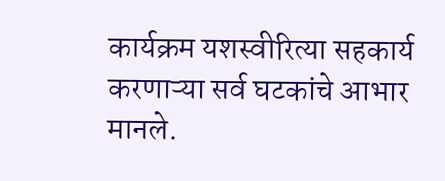कार्यक्रम यशस्वीरित्या सहकार्य करणाऱ्या सर्व घटकांचे आभार मानले.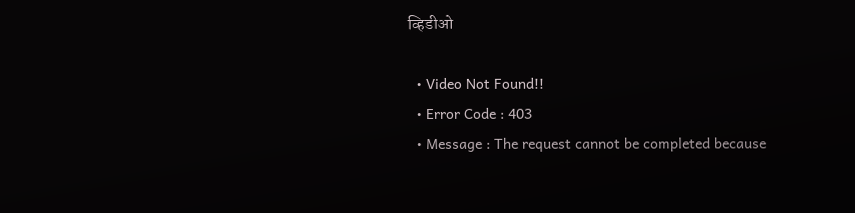व्हिडीओ

  • Video Not Found!!
  • Error Code : 403
  • Message : The request cannot be completed because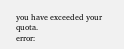you have exceeded your quota.
error: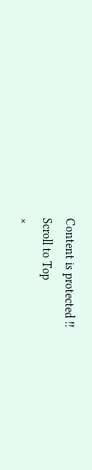Content is protected !!
Scroll to Top
×